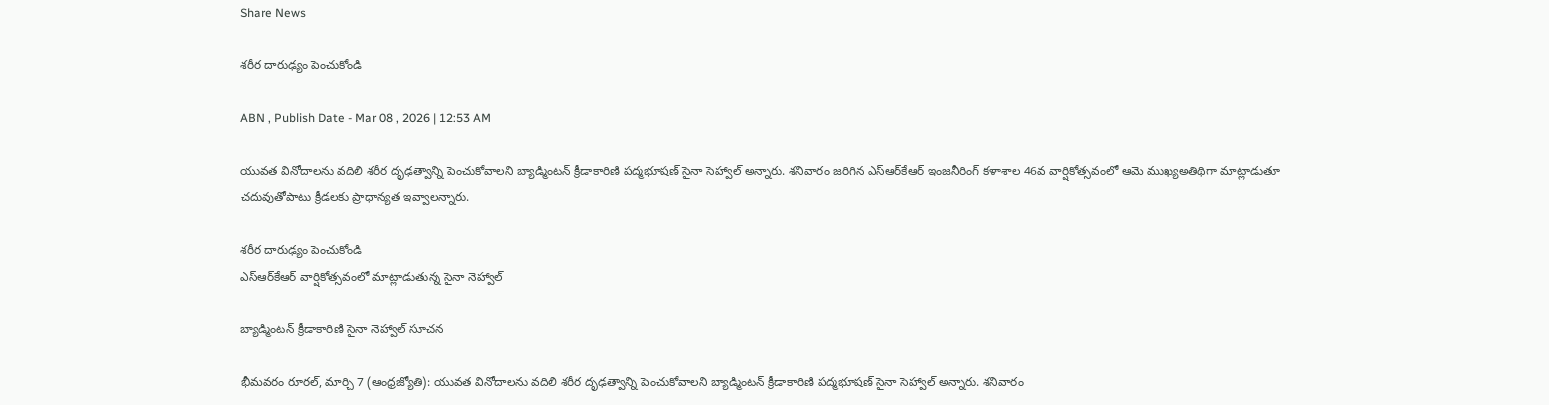Share News

శరీర దారుఢ్యం పెంచుకోండి

ABN , Publish Date - Mar 08 , 2026 | 12:53 AM

యువత వినోదాలను వదిలి శరీర దృఢత్వాన్ని పెంచుకోవాలని బ్యాడ్మింటన్‌ క్రీడాకారిణి పద్మభూషణ్‌ సైనా సెహ్వాల్‌ అన్నారు. శనివారం జరిగిన ఎస్‌ఆర్‌కేఆర్‌ ఇంజనీరింగ్‌ కళాశాల 46వ వార్షికోత్సవంలో ఆమె ముఖ్యఅతిథిగా మాట్లాడుతూ చదువుతోపాటు క్రీడలకు ప్రాధాన్యత ఇవ్వాలన్నారు.

శరీర దారుఢ్యం పెంచుకోండి
ఎస్‌ఆర్‌కేఆర్‌ వార్షికోత్సవంలో మాట్లాడుతున్న సైనా నెహ్వాల్‌

బ్యాడ్మింటన్‌ క్రీడాకారిణి సైనా నెహ్వాల్‌ సూచన

భీమవరం రూరల్‌, మార్చి 7 (ఆంధ్రజ్యోతి): యువత వినోదాలను వదిలి శరీర దృఢత్వాన్ని పెంచుకోవాలని బ్యాడ్మింటన్‌ క్రీడాకారిణి పద్మభూషణ్‌ సైనా సెహ్వాల్‌ అన్నారు. శనివారం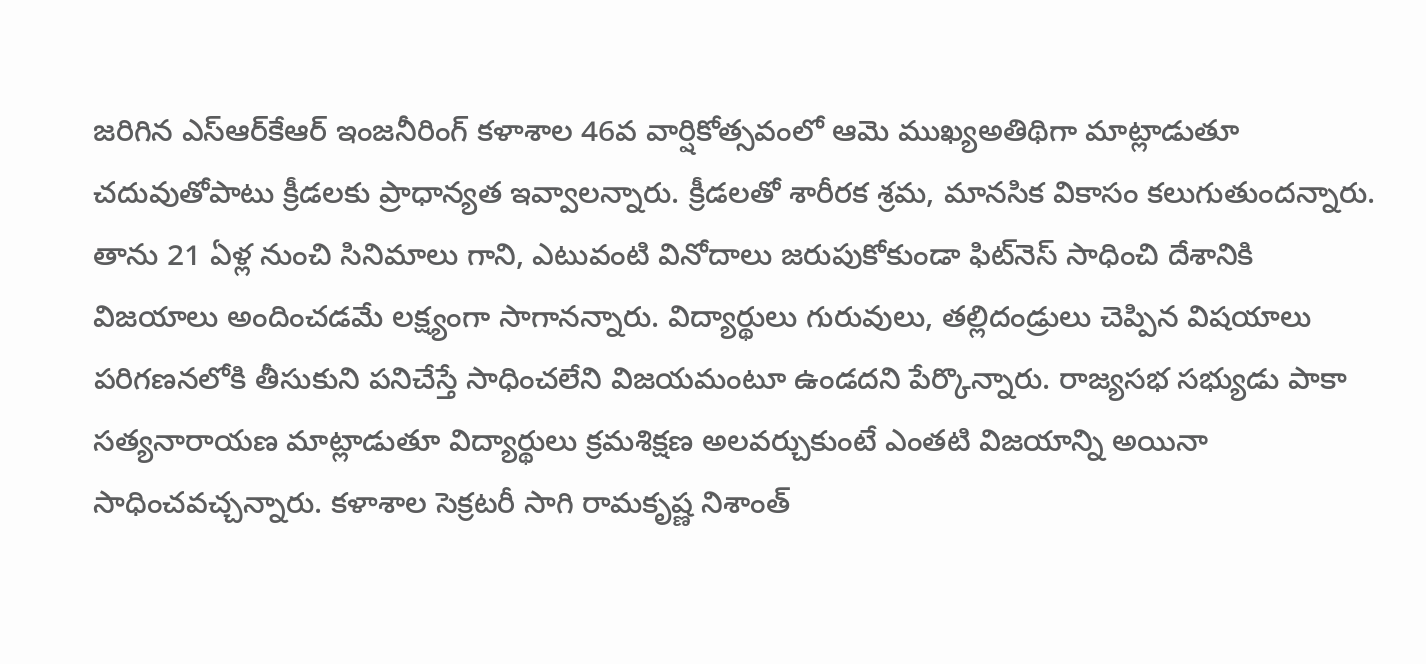జరిగిన ఎస్‌ఆర్‌కేఆర్‌ ఇంజనీరింగ్‌ కళాశాల 46వ వార్షికోత్సవంలో ఆమె ముఖ్యఅతిథిగా మాట్లాడుతూ చదువుతోపాటు క్రీడలకు ప్రాధాన్యత ఇవ్వాలన్నారు. క్రీడలతో శారీరక శ్రమ, మానసిక వికాసం కలుగుతుందన్నారు. తాను 21 ఏళ్ల నుంచి సినిమాలు గాని, ఎటువంటి వినోదాలు జరుపుకోకుండా ఫిట్‌నెస్‌ సాధించి దేశానికి విజయాలు అందించడమే లక్ష్యంగా సాగానన్నారు. విద్యార్థులు గురువులు, తల్లిదండ్రులు చెప్పిన విషయాలు పరిగణనలోకి తీసుకుని పనిచేస్తే సాధించలేని విజయమంటూ ఉండదని పేర్కొన్నారు. రాజ్యసభ సభ్యుడు పాకా సత్యనారాయణ మాట్లాడుతూ విద్యార్థులు క్రమశిక్షణ అలవర్చుకుంటే ఎంతటి విజయాన్ని అయినా సాధించవచ్చన్నారు. కళాశాల సెక్రటరీ సాగి రామకృష్ణ నిశాంత్‌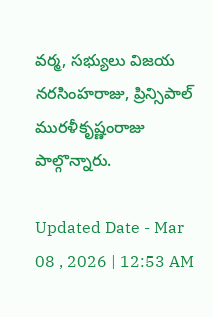వర్మ, సభ్యులు విజయ నరసింహరాజు, ప్రిన్సిపాల్‌ మురళీకృష్ణంరాజు పాల్గొన్నారు.

Updated Date - Mar 08 , 2026 | 12:53 AM